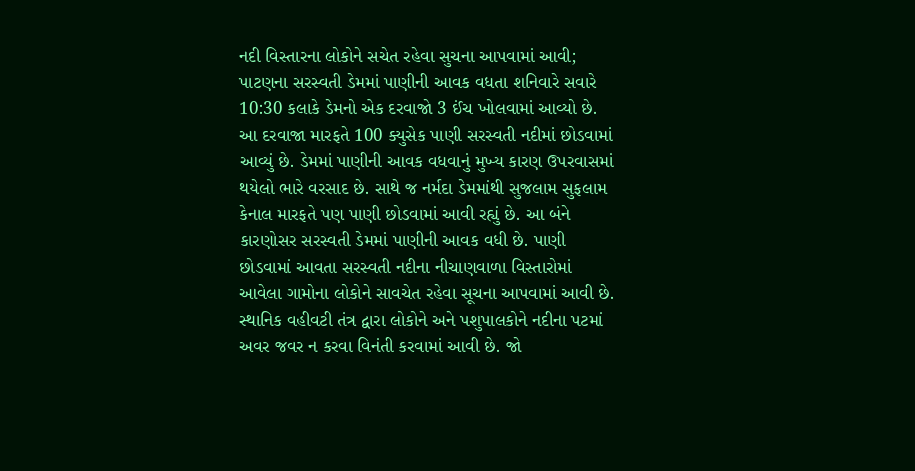નદી વિસ્તારના લોકોને સચેત રહેવા સુચના આપવામાં આવી; પાટણના સરસ્વતી ડેમમાં પાણીની આવક વધતા શનિવારે સવારે 10:30 કલાકે ડેમનો એક દરવાજો 3 ઈંચ ખોલવામાં આવ્યો છે. આ દરવાજા મારફતે 100 ક્યુસેક પાણી સરસ્વતી નદીમાં છોડવામાં આવ્યું છે. ડેમમાં પાણીની આવક વધવાનું મુખ્ય કારણ ઉપરવાસમાં થયેલો ભારે વરસાદ છે. સાથે જ નર્મદા ડેમમાંથી સુજલામ સુફલામ કેનાલ મારફતે પણ પાણી છોડવામાં આવી રહ્યું છે. આ બંને કારણોસર સરસ્વતી ડેમમાં પાણીની આવક વધી છે. પાણી છોડવામાં આવતા સરસ્વતી નદીના નીચાણવાળા વિસ્તારોમાં આવેલા ગામોના લોકોને સાવચેત રહેવા સૂચના આપવામાં આવી છે. સ્થાનિક વહીવટી તંત્ર દ્વારા લોકોને અને પશુપાલકોને નદીના પટમાં અવર જવર ન કરવા વિનંતી કરવામાં આવી છે. જો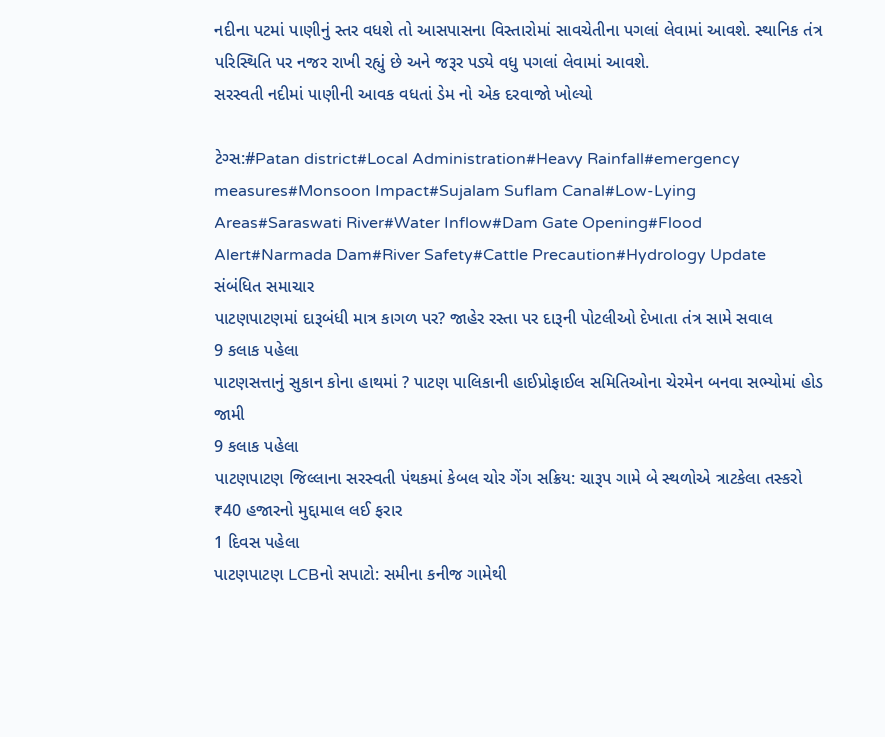નદીના પટમાં પાણીનું સ્તર વધશે તો આસપાસના વિસ્તારોમાં સાવચેતીના પગલાં લેવામાં આવશે. સ્થાનિક તંત્ર પરિસ્થિતિ પર નજર રાખી રહ્યું છે અને જરૂર પડ્યે વધુ પગલાં લેવામાં આવશે.
સરસ્વતી નદીમાં પાણીની આવક વધતાં ડેમ નો એક દરવાજો ખોલ્યો

ટેગ્સ:#Patan district#Local Administration#Heavy Rainfall#emergency measures#Monsoon Impact#Sujalam Suflam Canal#Low-Lying Areas#Saraswati River#Water Inflow#Dam Gate Opening#Flood Alert#Narmada Dam#River Safety#Cattle Precaution#Hydrology Update
સંબંધિત સમાચાર
પાટણપાટણમાં દારૂબંધી માત્ર કાગળ પર? જાહેર રસ્તા પર દારૂની પોટલીઓ દેખાતા તંત્ર સામે સવાલ
9 કલાક પહેલા
પાટણસત્તાનું સુકાન કોના હાથમાં ? પાટણ પાલિકાની હાઈપ્રોફાઈલ સમિતિઓના ચેરમેન બનવા સભ્યોમાં હોડ જામી
9 કલાક પહેલા
પાટણપાટણ જિલ્લાના સરસ્વતી પંથકમાં કેબલ ચોર ગેંગ સક્રિય: ચારૂપ ગામે બે સ્થળોએ ત્રાટકેલા તસ્કરો ₹40 હજારનો મુદ્દામાલ લઈ ફરાર
1 દિવસ પહેલા
પાટણપાટણ LCBનો સપાટો: સમીના કનીજ ગામેથી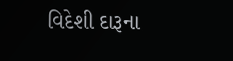વિદેશી દારૂના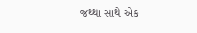જથ્થા સાથે એક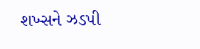શખ્સને ઝડપી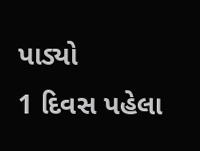પાડ્યો
1 દિવસ પહેલા